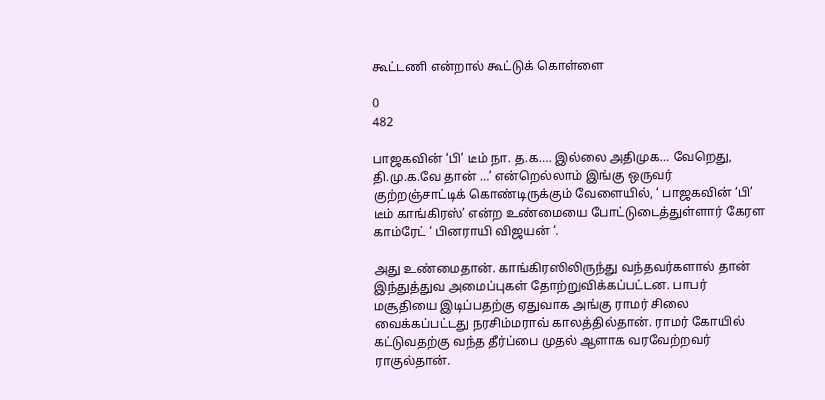கூட்டணி என்றால் கூட்டுக் கொள்ளை

0
482

பாஜகவின் ‘பி’ டீம் நா. த.க…. இல்லை அதிமுக… வேறெது, தி.மு.க.வே தான் …’ என்றெல்லாம் இங்கு ஒருவர் குற்றஞ்சாட்டிக் கொண்டிருக்கும் வேளையில், ‘ பாஜகவின் ‘பி’ டீம் காங்கிரஸ்’ என்ற உண்மையை போட்டுடைத்துள்ளார் கேரள காம்ரேட் ‘ பினராயி விஜயன் ‘.

அது உண்மைதான். காங்கிரஸிலிருந்து வந்தவர்களால் தான் இந்துத்துவ அமைப்புகள் தோற்றுவிக்கப்பட்டன. பாபர் மசூதியை இடிப்பதற்கு ஏதுவாக அங்கு ராமர் சிலை வைக்கப்பட்டது நரசிம்மராவ் காலத்தில்தான். ராமர் கோயில் கட்டுவதற்கு வந்த தீர்ப்பை முதல் ஆளாக வரவேற்றவர் ராகுல்தான்.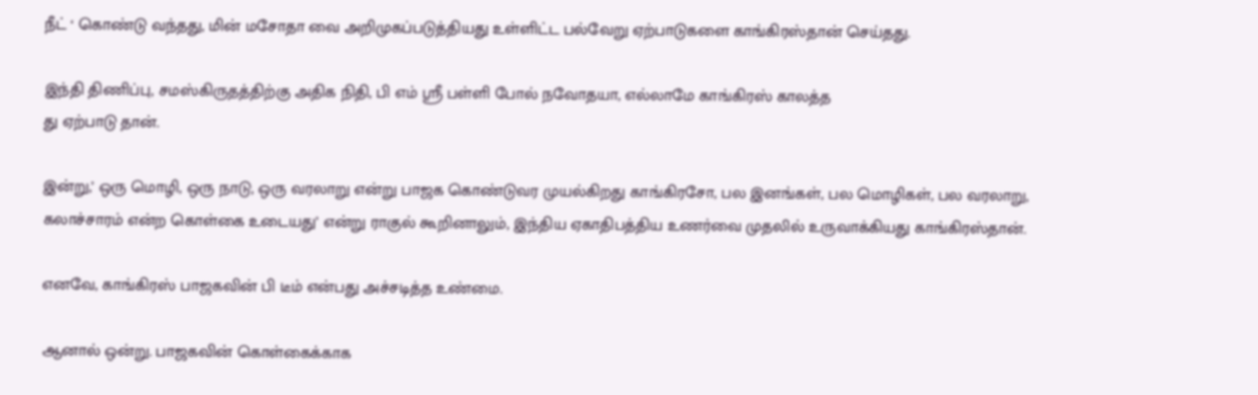நீட் ‘ கொண்டு வந்தது, மின் மசோதா வை அறிமுகப்படுத்தியது உள்ளிட்ட பல்வேறு ஏற்பாடுகளை காங்கிரஸ்தான் செய்தது.

இந்தி திணிப்பு, சமஸ்கிருதத்திற்கு அதிக நிதி, பி எம் ஸ்ரீ பள்ளி போல் நவோதயா, எல்லாமே காங்கிரஸ் காலத்த
து ஏற்பாடு தான்.

இன்று,’ ஒரு மொழி, ஒரு நாடு, ஒரு வரலாறு என்று பாஜக கொண்டுவர முயல்கிறது காங்கிரசோ, பல இனங்கள், பல மொழிகள், பல வரலாறு, கலாச்சாரம் என்ற கொள்கை உடையது’ என்று ராகுல் கூறினாலும், இந்திய ஏகாதிபத்திய உணர்வை முதலில் உருவாக்கியது காங்கிரஸ்தான்.

எனவே, காங்கிரஸ் பாஜகவின் பி டீம் என்பது அச்சடித்த உண்மை.

ஆனால் ஒன்று. பாஜகவின் கொள்கைக்காக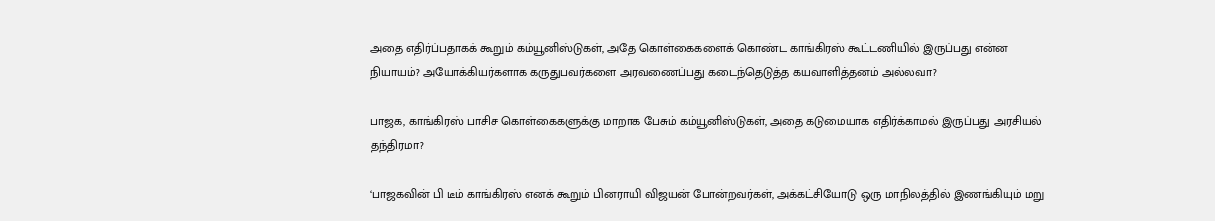அதை எதிர்ப்பதாகக் கூறும் கம்யூனிஸ்டுகள், அதே கொள்கைகளைக் கொண்ட காங்கிரஸ் கூட்டணியில் இருப்பது என்ன நியாயம்? அயோக்கியர்களாக கருதுபவர்களை அரவணைப்பது கடைந்தெடுத்த கயவாளித்தனம் அல்லவா?

பாஜக, காங்கிரஸ் பாசிச கொள்கைகளுக்கு மாறாக பேசும் கம்யூனிஸ்டுகள், அதை கடுமையாக எதிர்க்காமல் இருப்பது அரசியல் தந்திரமா?

‘பாஜகவின் பி டீம் காங்கிரஸ் எனக் கூறும் பினராயி விஜயன் போன்றவர்கள், அக்கட்சியோடு ஒரு மாநிலத்தில் இணங்கியும் மறு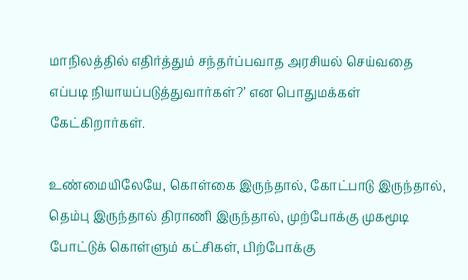மாநிலத்தில் எதிர்த்தும் சந்தர்ப்பவாத அரசியல் செய்வதை எப்படி நியாயப்படுத்துவார்கள்?’ என பொதுமக்கள் கேட்கிறார்கள்.

உண்மையிலேயே, கொள்கை இருந்தால், கோட்பாடு இருந்தால், தெம்பு இருந்தால் திராணி இருந்தால், முற்போக்கு முகமூடி போட்டுக் கொள்ளும் கட்சிகள், பிற்போக்கு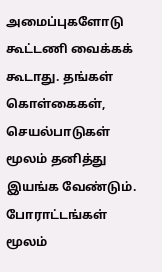அமைப்புகளோடு கூட்டணி வைக்கக் கூடாது. தங்கள் கொள்கைகள், செயல்பாடுகள் மூலம் தனித்து இயங்க வேண்டும். போராட்டங்கள் மூலம்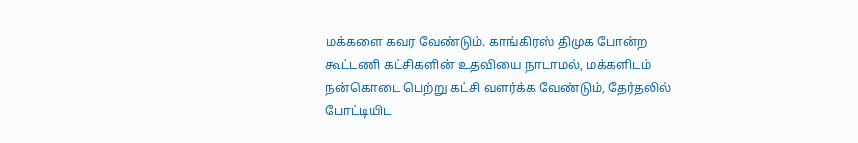மக்களை கவர வேண்டும். காங்கிரஸ் திமுக போன்ற கூட்டணி கட்சிகளின் உதவியை நாடாமல், மக்களிடம் நன்கொடை பெற்று கட்சி வளர்க்க வேண்டும், தேர்தலில் போட்டியிட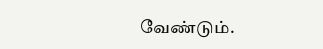வேண்டும்.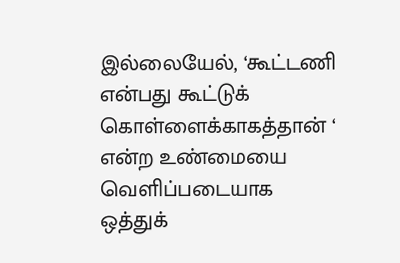இல்லையேல், ‘கூட்டணி என்பது கூட்டுக் கொள்ளைக்காகத்தான் ‘ என்ற உண்மையை வெளிப்படையாக ஒத்துக்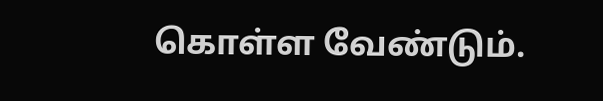கொள்ள வேண்டும்.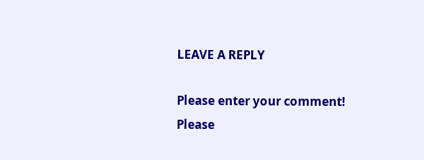LEAVE A REPLY

Please enter your comment!
Please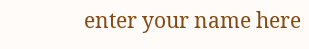enter your name here